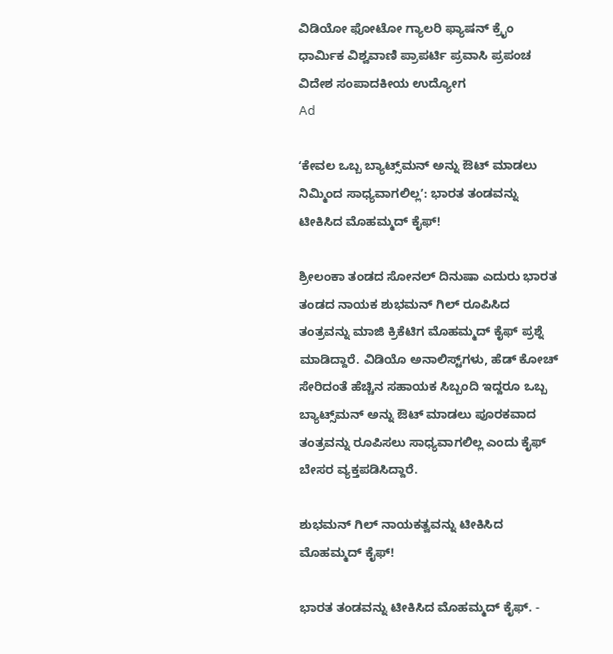ವಿಡಿಯೋ ಫೋಟೋ ಗ್ಯಾಲರಿ ಫ್ಯಾಷನ್ ಕ್ರೈಂ ಧಾರ್ಮಿಕ ವಿಶ್ವವಾಣಿ ಪ್ರಾಪರ್ಟಿ ಪ್ರವಾಸಿ ಪ್ರಪಂಚ ವಿದೇಶ ಸಂಪಾದಕೀಯ ಉದ್ಯೋಗ
Ad

ʻಕೇವಲ ಒಬ್ಬ ಬ್ಯಾಟ್ಸ್‌ಮನ್‌ ಅನ್ನು ಔಟ್‌ ಮಾಡಲು ನಿಮ್ಮಿಂದ ಸಾಧ್ಯವಾಗಲಿಲ್ಲʼ: ಭಾರತ ತಂಡವನ್ನು ಟೀಕಿಸಿದ ಮೊಹಮ್ಮದ್‌ ಕೈಫ್‌!

ಶ್ರೀಲಂಕಾ ತಂಡದ ಸೋನಲ್‌ ದಿನುಷಾ ಎದುರು ಭಾರತ ತಂಡದ ನಾಯಕ ಶುಭಮನ್‌ ಗಿಲ್‌ ರೂಪಿಸಿದ ತಂತ್ರವನ್ನು ಮಾಜಿ ಕ್ರಿಕೆಟಿಗ ಮೊಹಮ್ಮದ್‌ ಕೈಫ್‌ ಪ್ರಶ್ನೆ ಮಾಡಿದ್ದಾರೆ. ವಿಡಿಯೊ ಅನಾಲಿಸ್ಟ್‌ಗಳು, ಹೆಡ್‌ ಕೋಚ್‌ ಸೇರಿದಂತೆ ಹೆಚ್ಚಿನ ಸಹಾಯಕ ಸಿಬ್ಬಂದಿ ಇದ್ದರೂ ಒಬ್ಬ ಬ್ಯಾಟ್ಸ್‌ಮನ್‌ ಅನ್ನು ಔಟ್‌ ಮಾಡಲು ಪೂರಕವಾದ ತಂತ್ರವನ್ನು ರೂಪಿಸಲು ಸಾಧ್ಯವಾಗಲಿಲ್ಲ ಎಂದು ಕೈಫ್‌ ಬೇಸರ ವ್ಯಕ್ತಪಡಿಸಿದ್ದಾರೆ.

ಶುಭಮನ್‌ ಗಿಲ್‌ ನಾಯಕತ್ವವನ್ನು ಟೀಕಿಸಿದ ಮೊಹಮ್ಮದ್‌ ಕೈಫ್‌!

ಭಾರತ ತಂಡವನ್ನು ಟೀಕಿಸಿದ ಮೊಹಮ್ಮದ್‌ ಕೈಫ್‌. -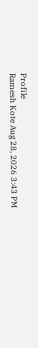Profile
Ramesh Kote Aug 28, 2026 3:43 PM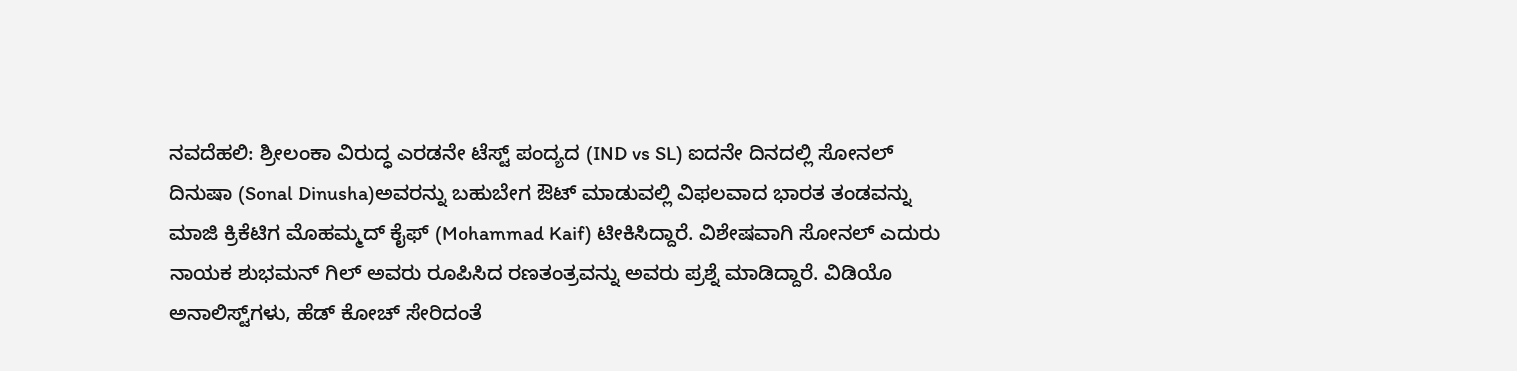ನವದೆಹಲಿ: ಶ್ರೀಲಂಕಾ ವಿರುದ್ಧ ಎರಡನೇ ಟೆಸ್ಟ್‌ ಪಂದ್ಯದ (IND vs SL) ಐದನೇ ದಿನದಲ್ಲಿ ಸೋನಲ್‌ ದಿನುಷಾ (Sonal Dinusha)ಅವರನ್ನು ಬಹುಬೇಗ ಔಟ್‌ ಮಾಡುವಲ್ಲಿ ವಿಫಲವಾದ ಭಾರತ ತಂಡವನ್ನು ಮಾಜಿ ಕ್ರಿಕೆಟಿಗ ಮೊಹಮ್ಮದ್‌ ಕೈಫ್‌ (Mohammad Kaif) ಟೀಕಿಸಿದ್ದಾರೆ. ವಿಶೇಷವಾಗಿ ಸೋನಲ್‌ ಎದುರು ನಾಯಕ ಶುಭಮನ್‌ ಗಿಲ್‌ ಅವರು ರೂಪಿಸಿದ ರಣತಂತ್ರವನ್ನು ಅವರು ಪ್ರಶ್ನೆ ಮಾಡಿದ್ದಾರೆ. ವಿಡಿಯೊ ಅನಾಲಿಸ್ಟ್‌ಗಳು, ಹೆಡ್‌ ಕೋಚ್‌ ಸೇರಿದಂತೆ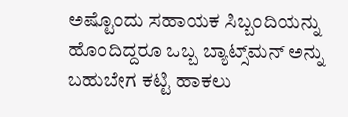ಅಷ್ಟೊಂದು ಸಹಾಯಕ ಸಿಬ್ಬಂದಿಯನ್ನು ಹೊಂದಿದ್ದರೂ ಒಬ್ಬ ಬ್ಯಾಟ್ಸ್‌ಮನ್‌ ಅನ್ನು ಬಹುಬೇಗ ಕಟ್ಟಿ ಹಾಕಲು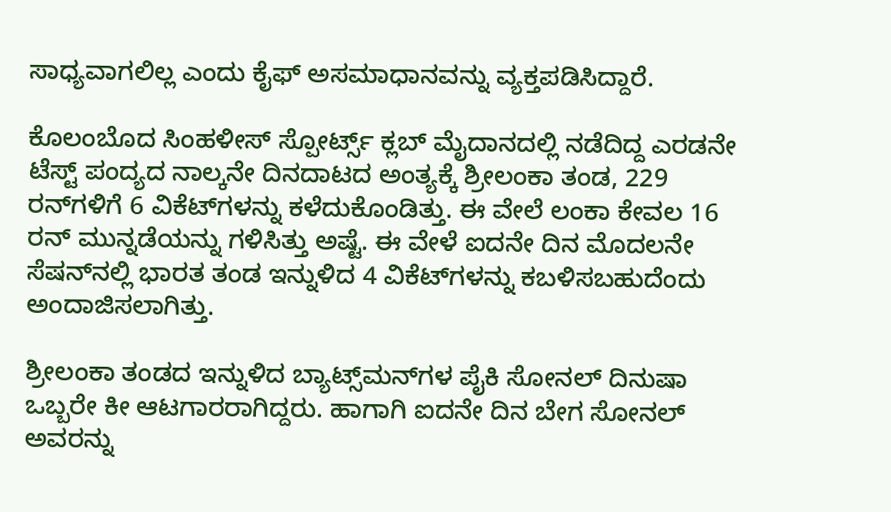ಸಾಧ್ಯವಾಗಲಿಲ್ಲ ಎಂದು ಕೈಫ್‌ ಅಸಮಾಧಾನವನ್ನು ವ್ಯಕ್ತಪಡಿಸಿದ್ದಾರೆ.

ಕೊಲಂಬೊದ ಸಿಂಹಳೀಸ್‌ ಸ್ಪೋರ್ಟ್ಸ್‌ ಕ್ಲಬ್‌ ಮೈದಾನದಲ್ಲಿ ನಡೆದಿದ್ದ ಎರಡನೇ ಟೆಸ್ಟ್‌ ಪಂದ್ಯದ ನಾಲ್ಕನೇ ದಿನದಾಟದ ಅಂತ್ಯಕ್ಕೆ ಶ್ರೀಲಂಕಾ ತಂಡ, 229 ರನ್‌ಗಳಿಗೆ 6 ವಿಕೆಟ್‌ಗಳನ್ನು ಕಳೆದುಕೊಂಡಿತ್ತು. ಈ ವೇಲೆ ಲಂಕಾ ಕೇವಲ 16 ರನ್‌ ಮುನ್ನಡೆಯನ್ನು ಗಳಿಸಿತ್ತು ಅಷ್ಟೆ. ಈ ವೇಳೆ ಐದನೇ ದಿನ ಮೊದಲನೇ ಸೆಷನ್‌ನಲ್ಲಿ ಭಾರತ ತಂಡ ಇನ್ನುಳಿದ 4 ವಿಕೆಟ್‌ಗಳನ್ನು ಕಬಳಿಸಬಹುದೆಂದು ಅಂದಾಜಿಸಲಾಗಿತ್ತು.

ಶ್ರೀಲಂಕಾ ತಂಡದ ಇನ್ನುಳಿದ ಬ್ಯಾಟ್ಸ್‌ಮನ್‌ಗಳ ಪೈಕಿ ಸೋನಲ್‌ ದಿನುಷಾ ಒಬ್ಬರೇ ಕೀ ಆಟಗಾರರಾಗಿದ್ದರು. ಹಾಗಾಗಿ ಐದನೇ ದಿನ ಬೇಗ ಸೋನಲ್‌ ಅವರನ್ನು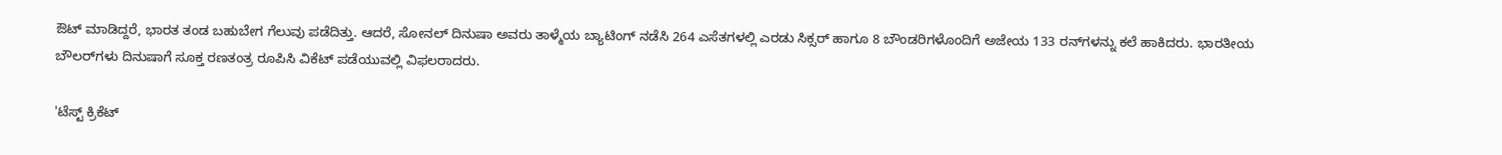ಔಟ್‌ ಮಾಡಿದ್ದರೆ, ಭಾರತ ತಂಡ ಬಹುಬೇಗ ಗೆಲುವು ಪಡೆದಿತ್ತು. ಆದರೆ, ಸೋನಲ್‌ ದಿನುಷಾ ಅವರು ತಾಳ್ಮೆಯ ಬ್ಯಾಟಿಂಗ್‌ ನಡೆಸಿ 264 ಎಸೆತಗಳಲ್ಲಿ ಎರಡು ಸಿಕ್ಸರ್‌ ಹಾಗೂ 8 ಬೌಂಡರಿಗಳೊಂದಿಗೆ ಅಜೇಯ 133 ರನ್‌ಗಳನ್ನು ಕಲೆ ಹಾಕಿದರು. ಭಾರತೀಯ ಬೌಲರ್‌ಗಳು ದಿನುಷಾಗೆ ಸೂಕ್ತ ರಣತಂತ್ರ ರೂಪಿಸಿ ವಿಕೆಟ್‌ ಪಡೆಯುವಲ್ಲಿ ವಿಫಲರಾದರು.

'ಟೆಸ್ಟ್ ಕ್ರಿಕೆಟ್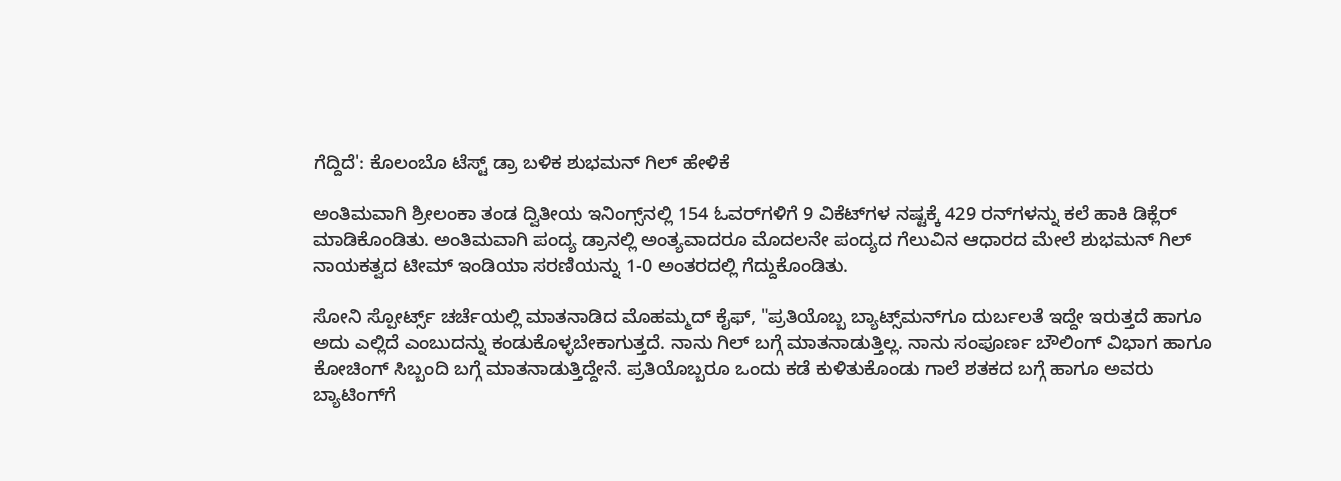ಗೆದ್ದಿದೆ': ಕೊಲಂಬೊ ಟೆಸ್ಟ್‌ ಡ್ರಾ ಬಳಿಕ ಶುಭಮನ್ ಗಿಲ್ ಹೇಳಿಕೆ

ಅಂತಿಮವಾಗಿ ಶ್ರೀಲಂಕಾ ತಂಡ ದ್ವಿತೀಯ ಇನಿಂಗ್ಸ್‌ನಲ್ಲಿ 154 ಓವರ್‌ಗಳಿಗೆ 9 ವಿಕೆಟ್‌ಗಳ ನಷ್ಟಕ್ಕೆ 429 ರನ್‌ಗಳನ್ನು ಕಲೆ ಹಾಕಿ ಡಿಕ್ಲೆರ್‌ ಮಾಡಿಕೊಂಡಿತು. ಅಂತಿಮವಾಗಿ ಪಂದ್ಯ ಡ್ರಾನಲ್ಲಿ ಅಂತ್ಯವಾದರೂ ಮೊದಲನೇ ಪಂದ್ಯದ ಗೆಲುವಿನ ಆಧಾರದ ಮೇಲೆ ಶುಭಮನ್‌ ಗಿಲ್‌ ನಾಯಕತ್ವದ ಟೀಮ್‌ ಇಂಡಿಯಾ ಸರಣಿಯನ್ನು 1-0 ಅಂತರದಲ್ಲಿ ಗೆದ್ದುಕೊಂಡಿತು.

ಸೋನಿ ಸ್ಪೋರ್ಟ್ಸ್‌ ಚರ್ಚೆಯಲ್ಲಿ ಮಾತನಾಡಿದ ಮೊಹಮ್ಮದ್‌ ಕೈಫ್‌, "ಪ್ರತಿಯೊಬ್ಬ ಬ್ಯಾಟ್ಸ್‌ಮನ್‌ಗೂ ದುರ್ಬಲತೆ ಇದ್ದೇ ಇರುತ್ತದೆ ಹಾಗೂ ಅದು ಎಲ್ಲಿದೆ ಎಂಬುದನ್ನು ಕಂಡುಕೊಳ್ಳಬೇಕಾಗುತ್ತದೆ. ನಾನು ಗಿಲ್‌ ಬಗ್ಗೆ ಮಾತನಾಡುತ್ತಿಲ್ಲ. ನಾನು ಸಂಪೂರ್ಣ ಬೌಲಿಂಗ್‌ ವಿಭಾಗ ಹಾಗೂ ಕೋಚಿಂಗ್‌ ಸಿಬ್ಬಂದಿ ಬಗ್ಗೆ ಮಾತನಾಡುತ್ತಿದ್ದೇನೆ. ಪ್ರತಿಯೊಬ್ಬರೂ ಒಂದು ಕಡೆ ಕುಳಿತುಕೊಂಡು ಗಾಲೆ ಶತಕದ ಬಗ್ಗೆ ಹಾಗೂ ಅವರು ಬ್ಯಾಟಿಂಗ್‌ಗೆ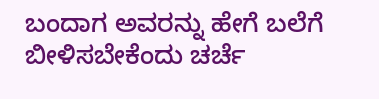ಬಂದಾಗ ಅವರನ್ನು ಹೇಗೆ ಬಲೆಗೆ ಬೀಳಿಸಬೇಕೆಂದು ಚರ್ಚೆ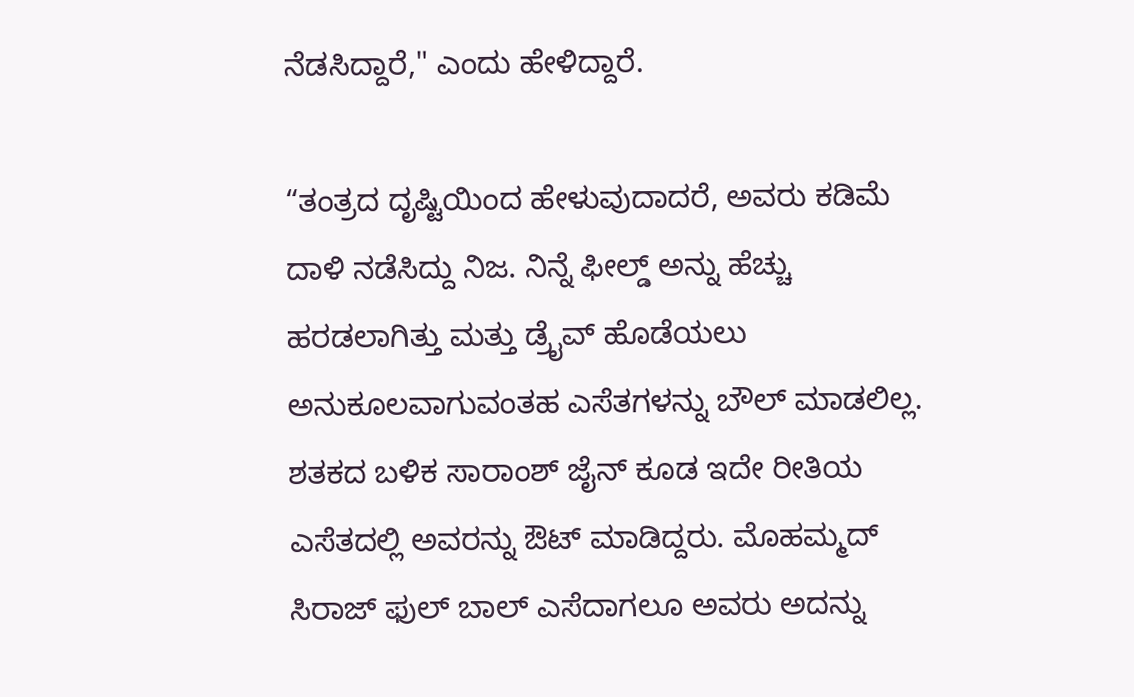ನೆಡಸಿದ್ದಾರೆ," ಎಂದು ಹೇಳಿದ್ದಾರೆ.

“ತಂತ್ರದ ದೃಷ್ಟಿಯಿಂದ ಹೇಳುವುದಾದರೆ, ಅವರು ಕಡಿಮೆ ದಾಳಿ ನಡೆಸಿದ್ದು ನಿಜ. ನಿನ್ನೆ ಫೀಲ್ಡ್‌ ಅನ್ನು ಹೆಚ್ಚು ಹರಡಲಾಗಿತ್ತು ಮತ್ತು ಡ್ರೈವ್ ಹೊಡೆಯಲು ಅನುಕೂಲವಾಗುವಂತಹ ಎಸೆತಗಳನ್ನು ಬೌಲ್‌ ಮಾಡಲಿಲ್ಲ. ಶತಕದ ಬಳಿಕ ಸಾರಾಂಶ್ ಜೈನ್ ಕೂಡ ಇದೇ ರೀತಿಯ ಎಸೆತದಲ್ಲಿ ಅವರನ್ನು ಔಟ್ ಮಾಡಿದ್ದರು. ಮೊಹಮ್ಮದ್ ಸಿರಾಜ್ ಫುಲ್ ಬಾಲ್ ಎಸೆದಾಗಲೂ ಅವರು ಅದನ್ನು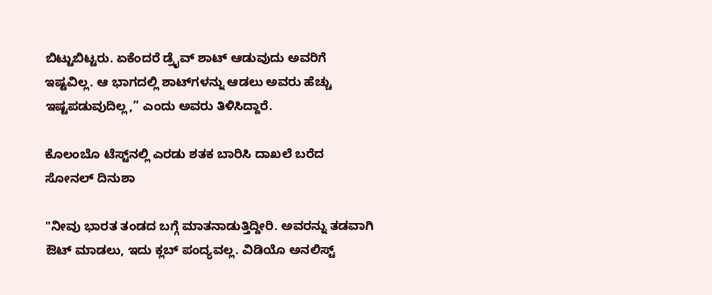ಬಿಟ್ಟುಬಿಟ್ಟರು. ಏಕೆಂದರೆ ಡ್ರೈವ್ ಶಾಟ್ ಆಡುವುದು ಅವರಿಗೆ ಇಷ್ಟವಿಲ್ಲ. ಆ ಭಾಗದಲ್ಲಿ ಶಾಟ್‌ಗಳನ್ನು ಆಡಲು ಅವರು ಹೆಚ್ಚು ಇಷ್ಟಪಡುವುದಿಲ್ಲ,” ಎಂದು ಅವರು ತಿಳಿಸಿದ್ದಾರೆ.

ಕೊಲಂಬೊ ಟೆಸ್ಟ್‌ನಲ್ಲಿ ಎರಡು ಶತಕ ಬಾರಿಸಿ ದಾಖಲೆ ಬರೆದ ಸೋನಲ್ ದಿನುಶಾ

"ನೀವು ಭಾರತ ತಂಡದ ಬಗ್ಗೆ ಮಾತನಾಡುತ್ತಿದ್ದೀರಿ. ಅವರನ್ನು ತಡವಾಗಿ ಔಟ್‌ ಮಾಡಲು, ಇದು ಕ್ಲಬ್‌ ಪಂದ್ಯವಲ್ಲ. ವಿಡಿಯೊ ಅನಲಿಸ್ಟ್‌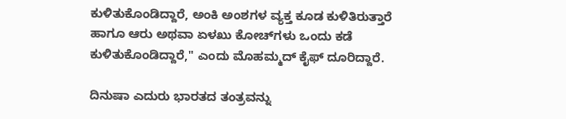ಕುಳಿತುಕೊಂಡಿದ್ದಾರೆ, ಅಂಕಿ ಅಂಶಗಳ ವ್ಯಕ್ತ ಕೂಡ ಕುಳಿತಿರುತ್ತಾರೆ ಹಾಗೂ ಆರು ಅಥವಾ ಏಳಖು ಕೋಚ್‌ಗಳು ಒಂದು ಕಡೆ ಕುಳಿತುಕೊಂಡಿದ್ದಾರೆ," ಎಂದು ಮೊಹಮ್ಮದ್‌ ಕೈಫ್‌ ದೂರಿದ್ದಾರೆ.

ದಿನುಷಾ ಎದುರು ಭಾರತದ ತಂತ್ರವನ್ನು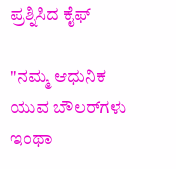ಪ್ರಶ್ನಿಸಿದ ಕೈಫ್‌

"ನಮ್ಮ ಆಧುನಿಕ ಯುವ ಬೌಲರ್‌ಗಳು ಇಂಥಾ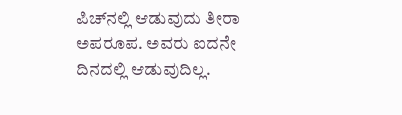ಪಿಚ್‌ನಲ್ಲಿ ಆಡುವುದು ತೀರಾ ಅಪರೂಪ. ಅವರು ಐದನೇ ದಿನದಲ್ಲಿ ಆಡುವುದಿಲ್ಲ.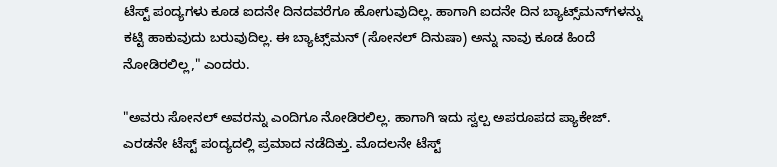ಟೆಸ್ಟ್‌ ಪಂದ್ಯಗಳು ಕೂಡ ಐದನೇ ದಿನದವರೆಗೂ ಹೋಗುವುದಿಲ್ಲ. ಹಾಗಾಗಿ ಐದನೇ ದಿನ ಬ್ಯಾಟ್ಸ್‌ಮನ್‌ಗಳನ್ನು ಕಟ್ಟಿ ಹಾಕುವುದು ಬರುವುದಿಲ್ಲ. ಈ ಬ್ಯಾಟ್ಸ್‌ಮನ್‌ (ಸೋನಲ್‌ ದಿನುಷಾ) ಅನ್ನು ನಾವು ಕೂಡ ಹಿಂದೆ ನೋಡಿರಲಿಲ್ಲ," ಎಂದರು.

"ಅವರು ಸೋನಲ್‌ ಅವರನ್ನು ಎಂದಿಗೂ ನೋಡಿರಲಿಲ್ಲ. ಹಾಗಾಗಿ ಇದು ಸ್ವಲ್ಪ ಅಪರೂಪದ ಪ್ಯಾಕೇಜ್‌. ಎರಡನೇ ಟೆಸ್ಟ್‌ ಪಂದ್ಯದಲ್ಲಿ ಪ್ರಮಾದ ನಡೆದಿತ್ತು. ಮೊದಲನೇ ಟೆಸ್ಟ್‌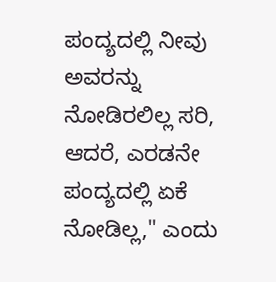ಪಂದ್ಯದಲ್ಲಿ ನೀವು ಅವರನ್ನು ನೋಡಿರಲಿಲ್ಲ ಸರಿ, ಆದರೆ, ಎರಡನೇ ಪಂದ್ಯದಲ್ಲಿ ಏಕೆ ನೋಡಿಲ್ಲ," ಎಂದು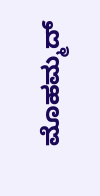ಮೊಹಮ್ಮದ್‌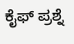ಕೈಫ್‌ ಪ್ರಶ್ನೆ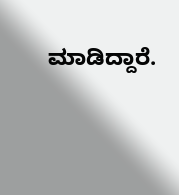ಮಾಡಿದ್ದಾರೆ.